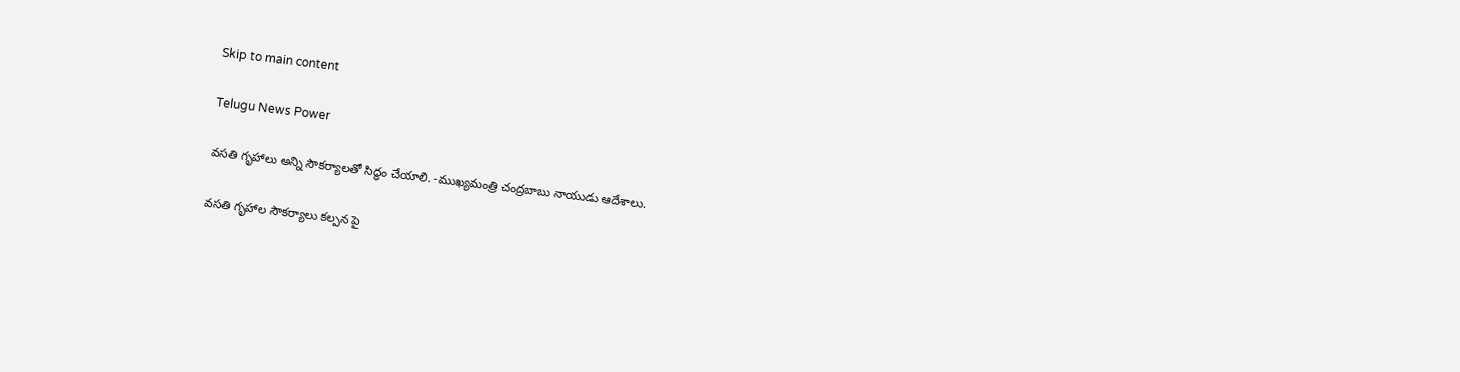Skip to main content

Telugu News Power

వసతి గృహాలు అన్ని సౌకర్యాలతో సిద్ధం చేయాలి. -ముఖ్యమంత్రి చంద్రబాబు నాయుడు ఆదేశాలు.

వసతి గృహాల సౌకర్యాలు కల్పన పై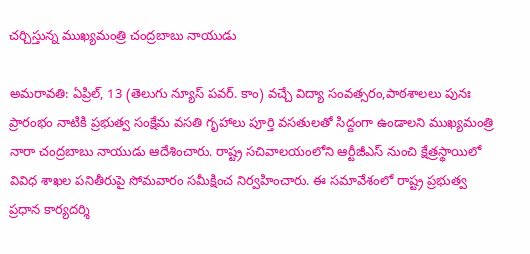చర్చిస్తున్న ముఖ్యమంత్రి చంద్రబాబు నాయుడు

అమరావతి: ఏప్రిల్, 13 (తెలుగు న్యూస్ పవర్. కాం) వచ్చే విద్యా సంవత్సరం,పాఠశాలలు పునః ప్రారంభం నాటికి ప్రభుత్వ సంక్షేమ వసతి గృహాలు పూర్తి వసతులతో సిద్దంగా ఉండాలని ముఖ్యమంత్రి నారా చంద్రబాబు నాయుడు ఆదేశించారు. రాష్ట్ర సచివాలయంలోని ఆర్టీజీఎస్ నుంచి క్షేత్రస్థాయిలో వివిధ శాఖల పనితీరుపై సోమవారం సమీక్షించ నిర్వహించారు. ఈ సమావేశంలో రాష్ట్ర ప్రభుత్వ ప్రధాన కార్యదర్శి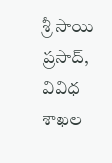శ్రీ సాయి ప్రసాద్, వివిధ శాఖల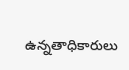ఉన్నతాధికారులు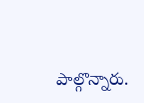పాల్గొన్నారు.